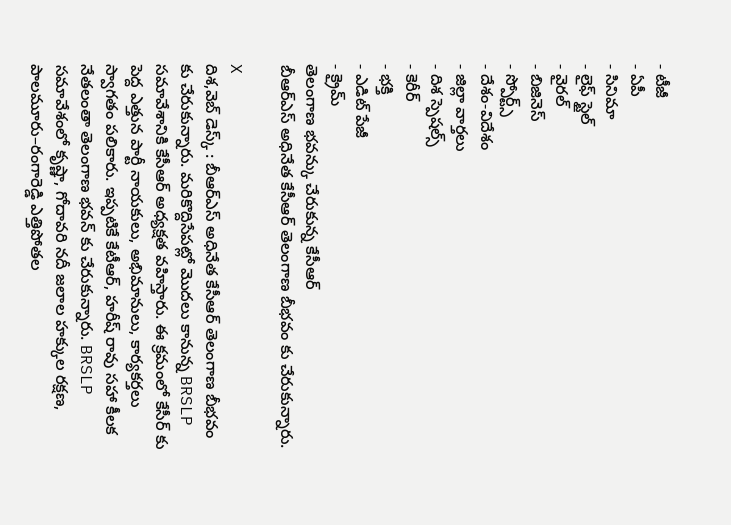- టీజీ
- ఏపీ
- సినిమా
- లైఫ్ స్టైల్
- వైరల్
- బిజినెస్
- స్పోర్ట్స్
- దేశం-విదేశం
- జిల్లా వార్తలు
- దిశ స్పెషల్స్
- కెరీర్
- భక్తి
- ఎడిట్ పేజీ
- క్రైమ్
తెలంగాణ భవన్కు చేరుకున్న కేసీఆర్
బీఆర్ఎస్ అధినేత కేసీఆర్ తెలంగాణ బీభవం కు చేరుకున్నారు.

X
దిశ,వెబ్ డెస్క్ : బీఆర్ఎస్ అధినేత కేసీఆర్ తెలంగాణ బీభవం కు చేరుకున్నారు. మరికొద్దిసేపట్లో మొదలు కానున్న BRSLP సమావేశానికి కేసీఆర్ అధ్యక్షత వహిస్తారు. ఈ క్రమంలో కేసీర్ కు పెద్ద ఎత్తున పార్టీ నాయకులు, అభిమానులు, కార్యకర్తలు స్వాగతం పలికారు. ఇప్పటికే కేటీఆర్, హరీష్ రావు సహా కీలక నేతలంతా తెలంగాణ భవన్ కు చేరుకున్నారు. BRSLP సమావేశంలో కృష్ణా, గోదావరి నదీ జలాల హక్కుల రక్షణ, పాలమూరు–రంగారెడ్డి ఎత్తిపోతల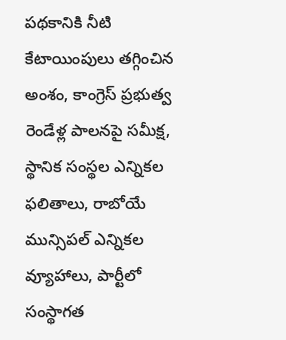పథకానికి నీటి కేటాయింపులు తగ్గించిన అంశం, కాంగ్రెస్ ప్రభుత్వ రెండేళ్ల పాలనపై సమీక్ష, స్థానిక సంస్థల ఎన్నికల ఫలితాలు, రాబోయే మున్సిపల్ ఎన్నికల వ్యూహాలు, పార్టీలో సంస్థాగత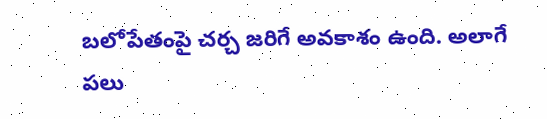బలోపేతంపై చర్చ జరిగే అవకాశం ఉంది. అలాగే పలు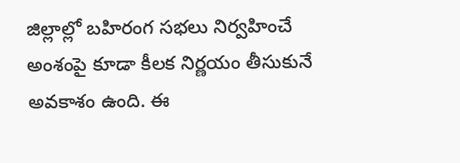జిల్లాల్లో బహిరంగ సభలు నిర్వహించే అంశంపై కూడా కీలక నిర్ణయం తీసుకునే అవకాశం ఉంది. ఈ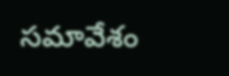సమావేశం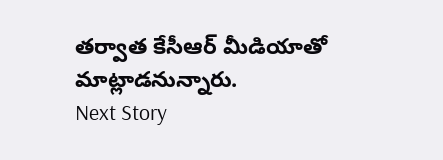తర్వాత కేసీఆర్ మీడియాతో మాట్లాడనున్నారు.
Next Story